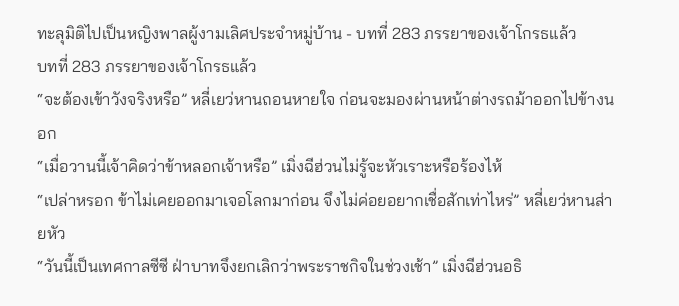ทะลุมิติไปเป็นหญิงพาลผู้งามเลิศประจำหมู่บ้าน - บทที่ 283 ภรรยาของเจ้าโกรธแล้ว
บทที่ 283 ภรรยาของเจ้าโกรธแล้ว
“จะต้องเข้าวังจริงหรือ” หลี่เยว่หานถอนหายใจ ก่อนจะมองผ่านหน้าต่างรถม้าออกไปข้างนอก
“เมื่อวานนี้เจ้าคิดว่าข้าหลอกเจ้าหรือ” เมิ่งฉีฮ่วนไม่รู้จะหัวเราะหรือร้องไห้
“เปล่าหรอก ข้าไม่เคยออกมาเจอโลกมาก่อน จึงไม่ค่อยอยากเชื่อสักเท่าไหร่” หลี่เยว่หานส่ายหัว
“วันนี้เป็นเทศกาลซีซี ฝ่าบาทจึงยกเลิกว่าพระราชกิจในช่วงเช้า” เมิ่งฉีฮ่วนอธิ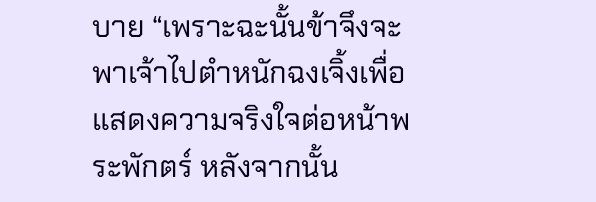บาย “เพราะฉะนั้นข้าจึงจะพาเจ้าไปตำหนักฉงเจิ้งเพื่อแสดงความจริงใจต่อหน้าพระพักตร์ หลังจากนั้น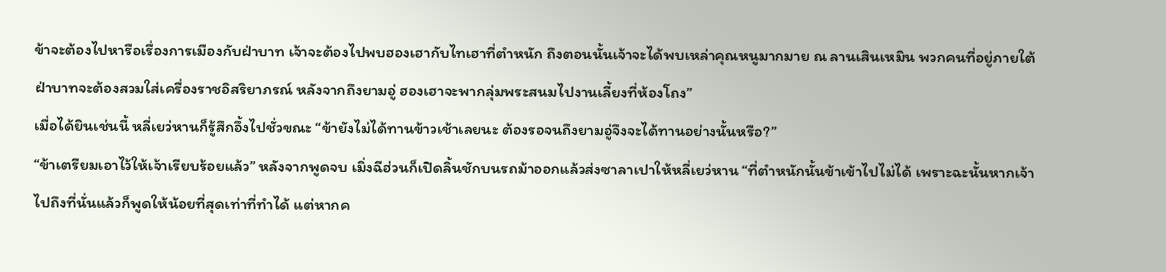ข้าจะต้องไปหารือเรื่องการเมืองกับฝ่าบาท เจ้าจะต้องไปพบฮองเฮากับไทเฮาที่ตำหนัก ถึงตอนนั้นเจ้าจะได้พบเหล่าคุณหนูมากมาย ณ ลานเสินเหมิน พวกคนที่อยู่ภายใต้ฝ่าบาทจะต้องสวมใส่เครื่องราชอิสริยาภรณ์ หลังจากถึงยามอู่ ฮองเฮาจะพากลุ่มพระสนมไปงานเลี้ยงที่ห้องโถง”
เมื่อได้ยินเช่นนี้ หลี่เยว่หานก็รู้สึกอึ้งไปชั่วขณะ “ข้ายังไม่ได้ทานข้าวเช้าเลยนะ ต้องรอจนถึงยามอู่จึงจะได้ทานอย่างนั้นหรือ?”
“ข้าเตรียมเอาไว้ให้เจ้าเรียบร้อยแล้ว” หลังจากพูดจบ เมิ่งฉีฮ่วนก็เปิดลิ้นชักบนรถม้าออกแล้วส่งซาลาเปาให้หลี่เยว่หาน “ที่ตำหนักนั้นข้าเข้าไปไม่ได้ เพราะฉะนั้นหากเจ้าไปถึงที่นั่นแล้วก็พูดให้น้อยที่สุดเท่าที่ทำได้ แต่หากค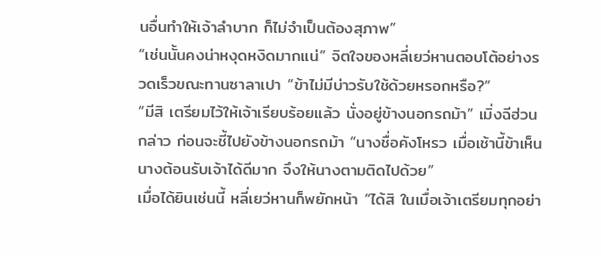นอื่นทำให้เจ้าลำบาก ก็ไม่จำเป็นต้องสุภาพ”
“เช่นนั้นคงน่าหงุดหงิดมากแน่” จิตใจของหลี่เยว่หานตอบโต้อย่างรวดเร็วขณะทานซาลาเปา “ข้าไม่มีบ่าวรับใช้ด้วยหรอกหรือ?”
“มีสิ เตรียมไว้ให้เจ้าเรียบร้อยแล้ว นั่งอยู่ข้างนอกรถม้า” เมิ่งฉีฮ่วนกล่าว ก่อนจะชี้ไปยังข้างนอกรถม้า “นางชื่อคังโหรว เมื่อเช้านี้ข้าเห็นนางต้อนรับเจ้าได้ดีมาก จึงให้นางตามติดไปด้วย”
เมื่อได้ยินเช่นนี้ หลี่เยว่หานก็พยักหน้า “ได้สิ ในเมื่อเจ้าเตรียมทุกอย่า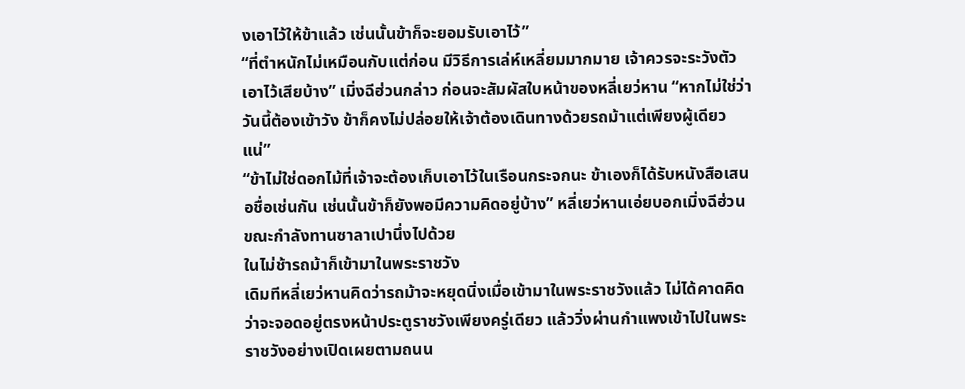งเอาไว้ให้ข้าแล้ว เช่นนั้นข้าก็จะยอมรับเอาไว้”
“ที่ตำหนักไม่เหมือนกับแต่ก่อน มีวิธีการเล่ห์เหลี่ยมมากมาย เจ้าควรจะระวังตัวเอาไว้เสียบ้าง” เมิ่งฉีฮ่วนกล่าว ก่อนจะสัมผัสใบหน้าของหลี่เยว่หาน “หากไม่ใช่ว่าวันนี้ต้องเข้าวัง ข้าก็คงไม่ปล่อยให้เจ้าต้องเดินทางด้วยรถม้าแต่เพียงผู้เดียวแน่”
“ข้าไม่ใช่ดอกไม้ที่เจ้าจะต้องเก็บเอาไว้ในเรือนกระจกนะ ข้าเองก็ได้รับหนังสือเสนอชื่อเช่นกัน เช่นนั้นข้าก็ยังพอมีความคิดอยู่บ้าง” หลี่เยว่หานเอ่ยบอกเมิ่งฉีฮ่วนขณะกำลังทานซาลาเปานึ่งไปด้วย
ในไม่ช้ารถม้าก็เข้ามาในพระราชวัง
เดิมทีหลี่เยว่หานคิดว่ารถม้าจะหยุดนิ่งเมื่อเข้ามาในพระราชวังแล้ว ไม่ได้คาดคิดว่าจะจอดอยู่ตรงหน้าประตูราชวังเพียงครู่เดียว แล้ววิ่งผ่านกำแพงเข้าไปในพระราชวังอย่างเปิดเผยตามถนน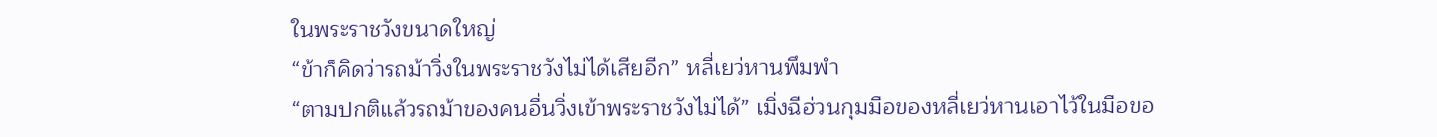ในพระราชวังขนาดใหญ่
“ข้าก็คิดว่ารถม้าวิ่งในพระราชวังไม่ได้เสียอีก” หลี่เยว่หานพึมพำ
“ตามปกติแล้วรถม้าของคนอื่นวิ่งเข้าพระราชวังไม่ได้” เมิ่งฉีฮ่วนกุมมือของหลี่เยว่หานเอาไว้ในมือขอ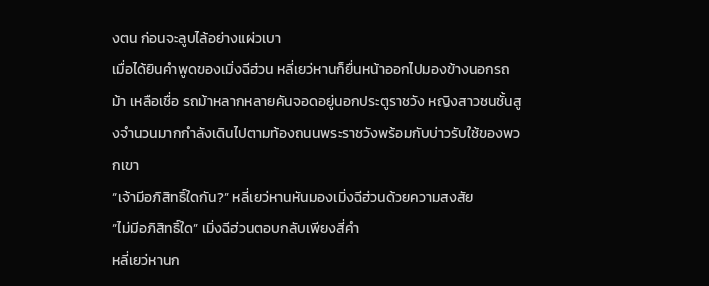งตน ก่อนจะลูบไล้อย่างแผ่วเบา
เมื่อได้ยินคำพูดของเมิ่งฉีฮ่วน หลี่เยว่หานก็ยื่นหน้าออกไปมองข้างนอกรถม้า เหลือเชื่อ รถม้าหลากหลายคันจอดอยู่นอกประตูราชวัง หญิงสาวชนชั้นสูงจำนวนมากกำลังเดินไปตามท้องถนนพระราชวังพร้อมกับบ่าวรับใช้ของพวกเขา
“เจ้ามีอภิสิทธิ์ใดกัน?” หลี่เยว่หานหันมองเมิ่งฉีฮ่วนด้วยความสงสัย
“ไม่มีอภิสิทธิ์ใด” เมิ่งฉีฮ่วนตอบกลับเพียงสี่คำ
หลี่เยว่หานก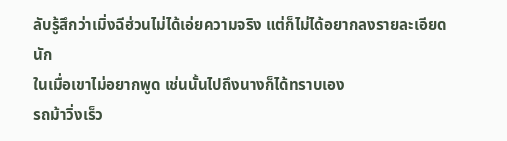ลับรู้สึกว่าเมิ่งฉีฮ่วนไม่ได้เอ่ยความจริง แต่ก็ไม่ได้อยากลงรายละเอียดนัก
ในเมื่อเขาไม่อยากพูด เช่นนั้นไปถึงนางก็ได้ทราบเอง
รถม้าวิ่งเร็ว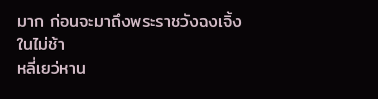มาก ก่อนจะมาถึงพระราชวังฉงเจิ้งในไม่ช้า
หลี่เยว่หาน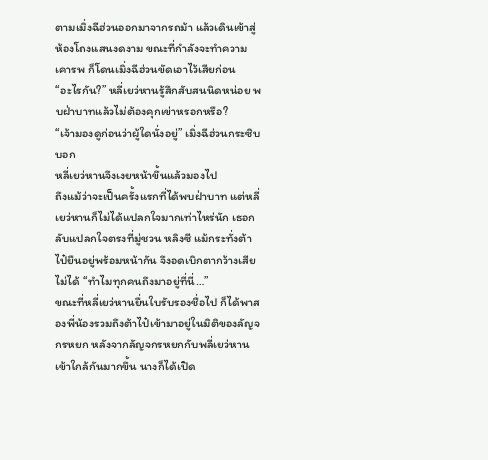ตามเมิ่งฉีฮ่วนออกมาจากรถม้า แล้วเดินเข้าสู่ห้องโถงแสนงดงาม ขณะที่กำลังจะทำความเคารพ ก็โดนเมิ่งฉีฮ่วนขัดเอาไว้เสียก่อน
“อะไรกัน?” หลี่เยว่หานรู้สึกสับสนนิดหน่อย พบฝ่าบาทแล้วไม่ต้องคุกเข่าหรอกหรือ?
“เจ้ามองดูก่อนว่าผู้ใดนั่งอยู่” เมิ่งฉีฮ่วนกระซิบบอก
หลี่เยว่หานจึงเงยหน้าขึ้นแล้วมองไป
ถึงแม้ว่าจะเป็นครั้งแรกที่ได้พบฝ่าบาท แต่หลี่เยว่หานก็ไม่ได้แปลกใจมากเท่าไหร่นัก เธอกลับแปลกใจตรงที่มู่ชวน หลิงซี แม้กระทั่งต้าไป๋ยืนอยู่พร้อมหน้ากัน จึงอดเบิกตากว้างเสียไม่ได้ “ทำไมทุกคนถึงมาอยู่ที่นี่…”
ขณะที่หลี่เยว่หานยื่นใบรับรองชื่อไป ก็ได้พาสองพี่น้องรวมถึงต้าไป๋เข้ามาอยู่ในมิติของลัญจกรหยก หลังจากลัญจกรหยกกับพลี่เยว่หานเข้าใกล้กันมากขึ้น นางก็ได้เปิด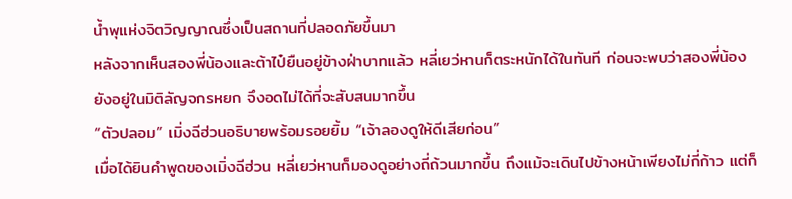น้ำพุแห่งจิตวิญญาณซึ่งเป็นสถานที่ปลอดภัยขึ้นมา
หลังจากเห็นสองพี่น้องและต้าไป๋ยืนอยู่ข้างฝ่าบาทแล้ว หลี่เยว่หานก็ตระหนักได้ในทันที ก่อนจะพบว่าสองพี่น้องยังอยู่ในมิติลัญจกรหยก จึงอดไม่ได้ที่จะสับสนมากขึ้น
“ตัวปลอม” เมิ่งฉีฮ่วนอธิบายพร้อมรอยยิ้ม “เจ้าลองดูให้ดีเสียก่อน”
เมื่อได้ยินคำพูดของเมิ่งฉีฮ่วน หลี่เยว่หานก็มองดูอย่างถี่ถ้วนมากขึ้น ถึงแม้จะเดินไปข้างหน้าเพียงไม่กี่ก้าว แต่ก็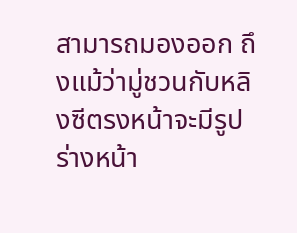สามารถมองออก ถึงแม้ว่ามู่ชวนกับหลิงซีตรงหน้าจะมีรูปร่างหน้า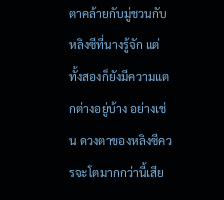ตาคล้ายกับมู่ชวนกับหลิงซีที่นางรู้จัก แต่ทั้งสองก็ยังมีความแตกต่างอยู่บ้าง อย่างเช่น ดวงตาของหลิงซีควรจะโตมากกว่านี้เสีย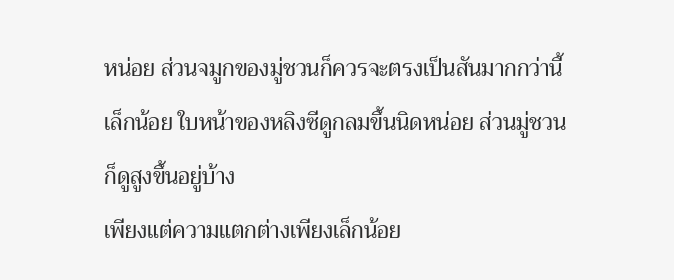หน่อย ส่วนจมูกของมู่ชวนก็ควรจะตรงเป็นสันมากกว่านี้เล็กน้อย ใบหน้าของหลิงซีดูกลมขึ้นนิดหน่อย ส่วนมู่ชวนก็ดูสูงขึ้นอยู่บ้าง
เพียงแต่ความแตกต่างเพียงเล็กน้อย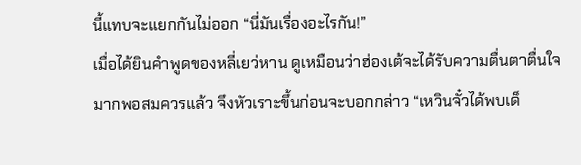นี้แทบจะแยกกันไม่ออก “นี่มันเรื่องอะไรกัน!”
เมื่อได้ยินคำพูดของหลี่เยว่หาน ดูเหมือนว่าฮ่องเต้จะได้รับความตื่นตาตื่นใจมากพอสมควรแล้ว จึงหัวเราะขึ้นก่อนจะบอกกล่าว “เหวินจั๋วได้พบเด็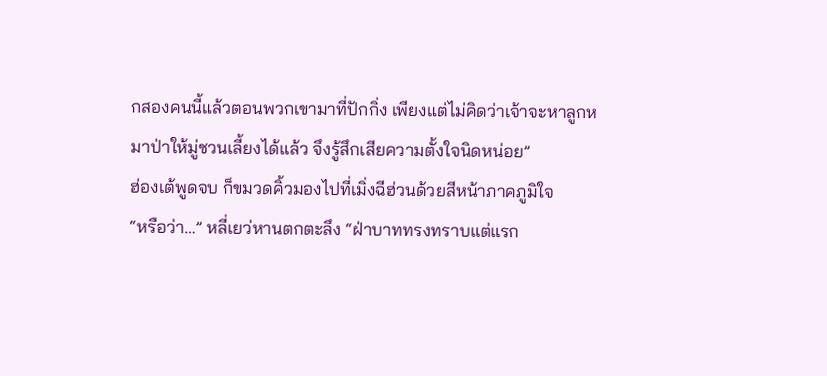กสองคนนี้แล้วตอนพวกเขามาที่ปักกิ่ง เพียงแต่ไม่คิดว่าเจ้าจะหาลูกหมาป่าให้มู่ชวนเลี้ยงได้แล้ว จึงรู้สึกเสียความตั้งใจนิดหน่อย”
ฮ่องเต้พูดจบ ก็ขมวดคิ้วมองไปที่เมิ่งฉีฮ่วนด้วยสีหน้าภาคภูมิใจ
“หรือว่า…” หลี่เยว่หานตกตะลึง “ฝ่าบาททรงทราบแต่แรก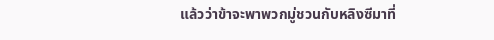แล้วว่าข้าจะพาพวกมู่ชวนกับหลิงซีมาที่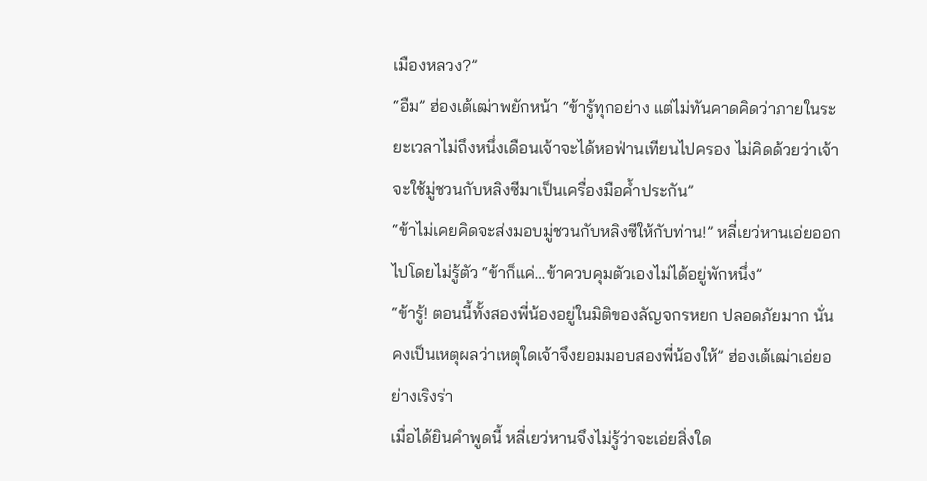เมืองหลวง?”
“อืม” ฮ่องเต้เฒ่าพยักหน้า “ข้ารู้ทุกอย่าง แต่ไม่ทันคาดคิดว่าภายในระยะเวลาไม่ถึงหนึ่งเดือนเจ้าจะได้หอฟ่านเทียนไปครอง ไม่คิดด้วยว่าเจ้าจะใช้มู่ชวนกับหลิงซีมาเป็นเครื่องมือค้ำประกัน”
“ข้าไม่เคยคิดจะส่งมอบมู่ชวนกับหลิงซีให้กับท่าน!” หลี่เยว่หานเอ่ยออกไปโดยไม่รู้ตัว “ข้าก็แค่…ข้าควบคุมตัวเองไม่ได้อยู่พักหนึ่ง”
“ข้ารู้! ตอนนี้ทั้งสองพี่น้องอยู่ในมิติของลัญจกรหยก ปลอดภัยมาก นั่นคงเป็นเหตุผลว่าเหตุใดเจ้าจึงยอมมอบสองพี่น้องให้” ฮ่องเต้เฒ่าเอ่ยอย่างเริงร่า
เมื่อได้ยินคำพูดนี้ หลี่เยว่หานจึงไม่รู้ว่าจะเอ่ยสิ่งใด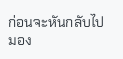ก่อนจะหันกลับไปมอง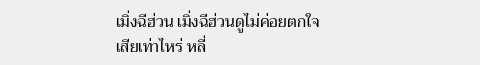เมิ่งฉีฮ่วน เมิ่งฉีฮ่วนดูไม่ค่อยตกใจเสียเท่าไหร่ หลี่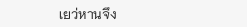เยว่หานจึง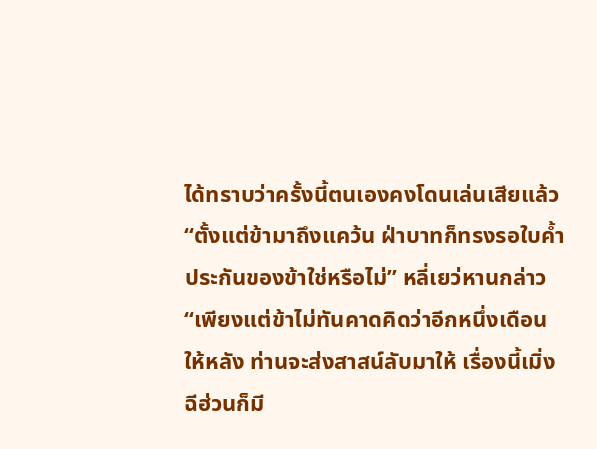ได้ทราบว่าครั้งนี้ตนเองคงโดนเล่นเสียแล้ว
“ตั้งแต่ข้ามาถึงแคว้น ฝ่าบาทก็ทรงรอใบค้ำประกันของข้าใช่หรือไม่” หลี่เยว่หานกล่าว “เพียงแต่ข้าไม่ทันคาดคิดว่าอีกหนึ่งเดือนให้หลัง ท่านจะส่งสาสน์ลับมาให้ เรื่องนี้เมิ่งฉีฮ่วนก็มี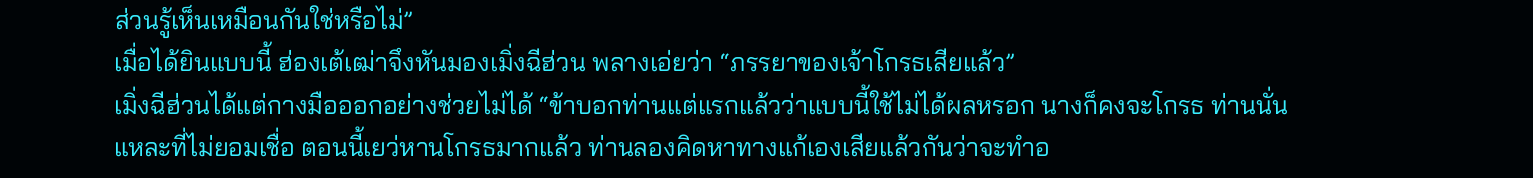ส่วนรู้เห็นเหมือนกันใช่หรือไม่”
เมื่อได้ยินแบบนี้ ฮ่องเต้เฒ่าจึงหันมองเมิ่งฉีฮ่วน พลางเอ่ยว่า “ภรรยาของเจ้าโกรธเสียแล้ว”
เมิ่งฉีฮ่วนได้แต่กางมือออกอย่างช่วยไม่ได้ “ข้าบอกท่านแต่แรกแล้วว่าแบบนี้ใช้ไม่ได้ผลหรอก นางก็คงจะโกรธ ท่านนั่นแหละที่ไม่ยอมเชื่อ ตอนนี้เยว่หานโกรธมากแล้ว ท่านลองคิดหาทางแก้เองเสียแล้วกันว่าจะทำอ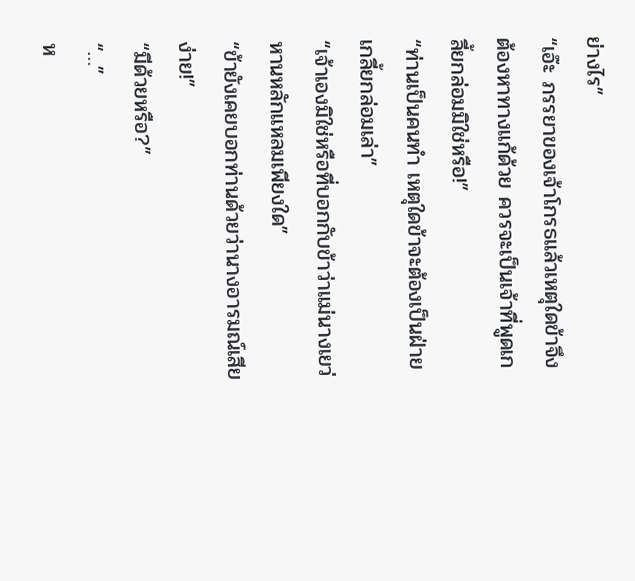ย่างไร”
“เอ๊ะ ภรรยาของเจ้าโกรธแล้วเหตุใดข้าจึงต้องหาทางแก้ด้วย ควรจะเป็นเจ้าที่พูดเกลี้ยกล่อมมิใช่หรือ!”
“ท่านเป็นคนทำ เหตุใดข้าจะต้องเป็นฝ่ายเกลี้ยกล่อมเล่า”
“เจ้าเองมิใช่หรือที่บอกกับข้าว่าแม่นางเยว่หานหลักแหลมเพียงใด”
“ข้ายังเคยบอกท่านด้วยว่านางอารมณ์เสียง่าย!”
“มีด้วยหรือ?”
“…”
ห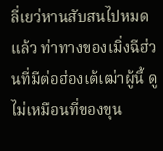ลี่เยว่หานสับสนไปหมดแล้ว ท่าทางของเมิ่งฉีฮ่วนที่มีต่อฮ่องเต้เฒ่าผู้นี้ ดูไม่เหมือนที่ของขุน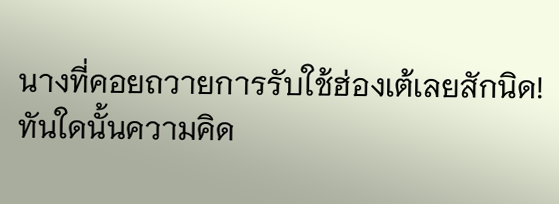นางที่คอยถวายการรับใช้ฮ่องเต้เลยสักนิด!
ทันใดนั้นความคิด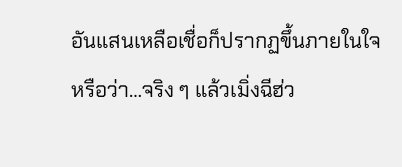อันแสนเหลือเชื่อก็ปรากฏขึ้นภายในใจ
หรือว่า…จริง ๆ แล้วเมิ่งฉีฮ่ว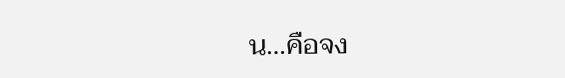น…คือจง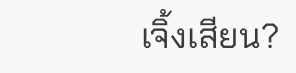เจิ้งเสียน?